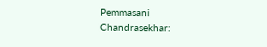Pemmasani Chandrasekhar: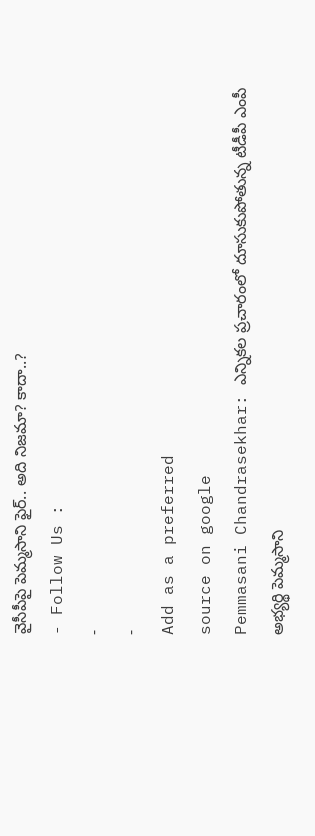వైసీపీపై పెమ్మసాని ఫైర్.. అది నిజమా? కాదా..?
- Follow Us :
-
-
Add as a preferred
source on google
Pemmasani Chandrasekhar: ఎన్నికల ప్రచారంలో దూసుకుపోతున్న టీడీపీ ఎంపీ అభ్యర్థి పెమ్మసాని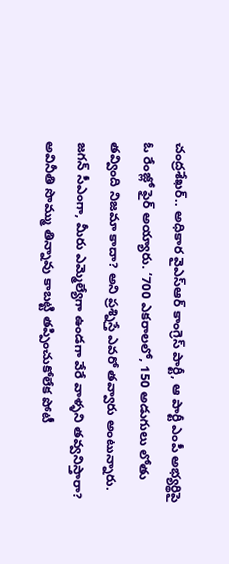చంద్రశేఖర్.. అధికార వైఎస్ఆర్ కాంగ్రెస్ పార్టీ, ఆ పార్టీ ఎంపీ అభ్యర్థిపై ఓ రేంజ్లో ఫైర్ అయ్యారు. ‘700 ఎకరాలలో, 150 అడుగులు లోతు తవ్వింది నిజమా కాదా? అని ప్రశ్నిస్తే ఎవరో తవ్వారు అంటున్నారు. జగన్ సీఎంగా, మీరు ఎమ్మెల్యేగా ఉండగా వేరే వాళ్ళని తవ్వనిస్తారా? అవినీతి సొమ్ము తిన్నావు కాబట్టి తప్పించుకోలేక పోటీ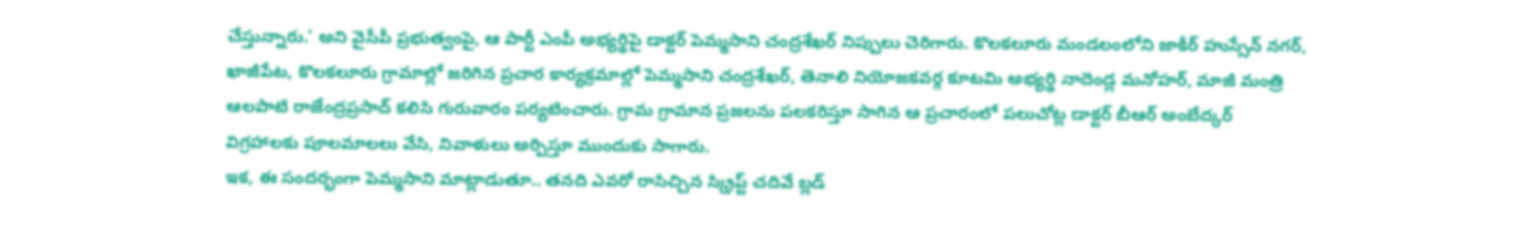చేస్తున్నారు.’ అని వైసీపీ ప్రభుత్వంపై, ఆ పార్టీ ఎంపీ అభ్యర్థిపై డాక్టర్ పెమ్మసాని చంద్రశేఖర్ నిప్పులు చెరిగారు. కొలకలూరు మండలంలోని జాకీర్ హుస్సేన్ నగర్, ఖాజీపేట, కొలకలూరు గ్రామాల్లో జరిగిన ప్రచార కార్యక్రమాల్లో పెమ్మసాని చంద్రశేఖర్, తెనాలి నియోజకవర్గ కూటమి అభ్యర్థి నాదెండ్ల మనోహర్, మాజీ మంత్రి ఆలపాటి రాజేంద్రప్రసాద్ కలిసి గురువారం పర్యటించారు. గ్రామ గ్రామాన ప్రజలను పలకరిస్తూ సాగిన ఆ ప్రచారంలో పలుచోట్ల డాక్టర్ బీఆర్ అంబేద్కర్ విగ్రహాలకు పూలమాలలు వేసి, నివాళులు అర్పిస్తూ ముందుకు సాగారు.
ఇక, ఈ సందర్భంగా పెమ్మసాని మాట్లాడుతూ.. తనది ఎవరో రాసిచ్చిన స్క్రిప్ట్ చదివే బ్లడ్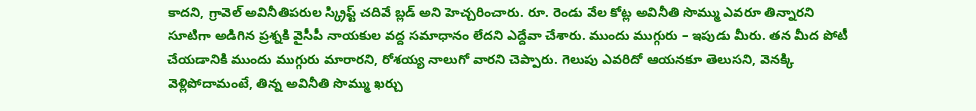కాదని, గ్రావెల్ అవినీతిపరుల స్క్రిప్ట్ చదివే బ్లడ్ అని హెచ్చరించారు. రూ. రెండు వేల కోట్ల అవినీతి సొమ్ము ఎవరూ తిన్నారని సూటిగా అడిగిన ప్రశ్నకి వైసీపీ నాయకుల వద్ద సమాధానం లేదని ఎద్దేవా చేశారు. ముందు ముగ్గురు – ఇపుడు మీరు. తన మీద పోటీ చేయడానికి ముందు ముగ్గురు మారారని, రోశయ్య నాలుగో వారని చెప్పారు. గెలుపు ఎవరిదో ఆయనకూ తెలుసని, వెనక్కి వెళ్లిపోదామంటే, తిన్న అవినీతి సొమ్ము ఖర్చు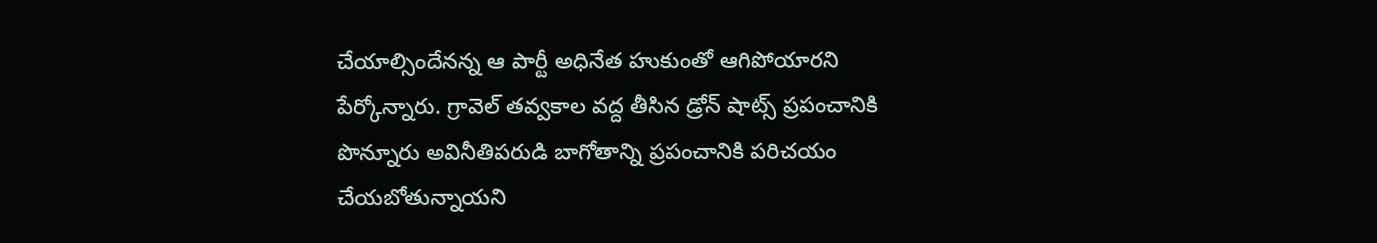చేయాల్సిందేనన్న ఆ పార్టీ అధినేత హుకుంతో ఆగిపోయారని పేర్కోన్నారు. గ్రావెల్ తవ్వకాల వద్ద తీసిన డ్రోన్ షాట్స్ ప్రపంచానికి పొన్నూరు అవినీతిపరుడి బాగోతాన్ని ప్రపంచానికి పరిచయం చేయబోతున్నాయని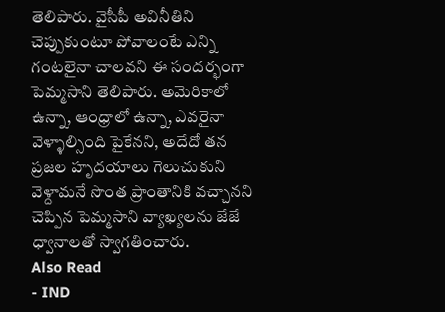తెలిపారు. వైసీపీ అవినీతిని చెప్పుకుంటూ పోవాలంటే ఎన్ని గంటలైనా చాలవని ఈ సందర్భంగా పెమ్మసాని తెలిపారు. అమెరికాలో ఉన్నా, ఆంధ్రాలో ఉన్నా, ఎవరైనా వెళ్ళాల్సింది పైకేనని, అదేదో తన ప్రజల హృదయాలు గెలుచుకుని వెళ్దామనే సొంత ప్రాంతానికి వచ్చానని చెప్పిన పెమ్మసాని వ్యాఖ్యలను జేజే ధ్వానాలతో స్వాగతించారు.
Also Read
- IND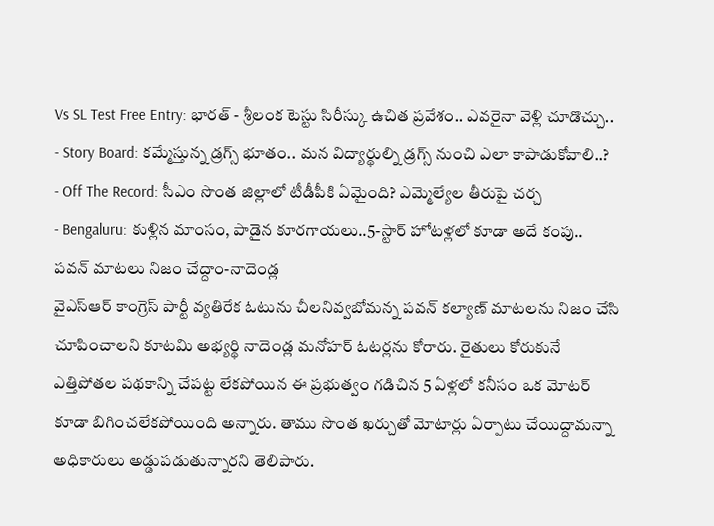Vs SL Test Free Entry: భారత్ - శ్రీలంక టెస్టు సిరీస్కు ఉచిత ప్రవేశం.. ఎవరైనా వెళ్లి చూడొచ్చు..
- Story Board: కమ్మేస్తున్న డ్రగ్స్ భూతం.. మన విద్యార్థుల్ని డ్రగ్స్ నుంచి ఎలా కాపాడుకోవాలి..?
- Off The Record: సీఎం సొంత జిల్లాలో టీడీపీకి ఏమైంది? ఎమ్మెల్యేల తీరుపై చర్చ
- Bengaluru: కుళ్లిన మాంసం, పాడైన కూరగాయలు..5-స్టార్ హోటళ్లలో కూడా అదే కంపు..
పవన్ మాటలు నిజం చేద్దాం-నాదెండ్ల
వైఎస్ఆర్ కాంగ్రెస్ పార్టీ వ్యతిరేక ఓటును చీలనివ్వబోమన్న పవన్ కల్యాణ్ మాటలను నిజం చేసి చూపించాలని కూటమి అభ్యర్థి నాదెండ్ల మనోహర్ ఓటర్లను కోరారు. రైతులు కోరుకునే ఎత్తిపోతల పథకాన్ని చేపట్ట లేకపోయిన ఈ ప్రభుత్వం గడిచిన 5 ఏళ్లలో కనీసం ఒక మోటర్ కూడా బిగించలేకపోయింది అన్నారు. తాము సొంత ఖర్చుతో మోటార్లు ఏర్పాటు చేయిద్దామన్నా అధికారులు అడ్డుపడుతున్నారని తెలిపారు.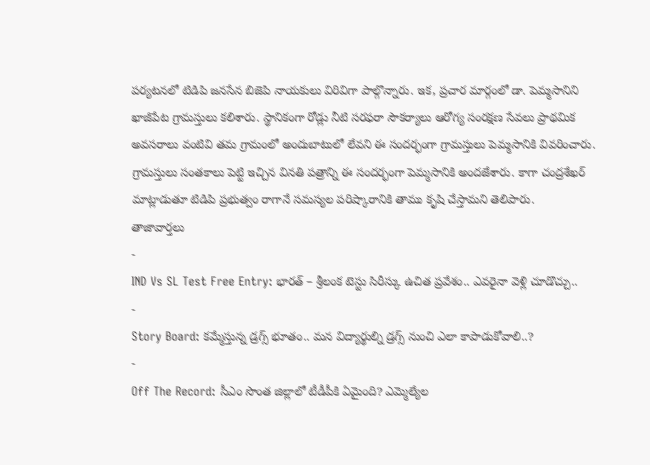పర్యటనలో టిడిపి జనసేన బిజెపి నాయకులు విరివిగా పాల్గొన్నారు. ఇక, ప్రచార మార్గంలో డా. పెమ్మసానిని ఖాజీపేట గ్రామస్తులు కలిశారు. స్థానికంగా రోడ్లు నీటి సరఫరా సౌకర్యాలు ఆరోగ్య సంరక్షణ సేవలు ప్రాథమిక అవసరాలు వంటివి తమ గ్రామంలో అందుబాటులో లేవని ఈ సందర్భంగా గ్రామస్తులు పెమ్మసానికి వివరించారు. గ్రామస్తులు సంతకాలు పెట్టి ఇచ్చిన వినతి పత్రాన్ని ఈ సందర్భంగా పెమ్మసానికి అందజేశారు. కాగా చంద్రశేఖర్ మాట్లాడుతూ టిడిపి ప్రభుత్వం రాగానే సమస్యల పరిష్కారానికి తాము కృషి చేస్తామని తెలిపారు.
తాజావార్తలు
-
IND Vs SL Test Free Entry: భారత్ – శ్రీలంక టెస్టు సిరీస్కు ఉచిత ప్రవేశం.. ఎవరైనా వెళ్లి చూడొచ్చు..
-
Story Board: కమ్మేస్తున్న డ్రగ్స్ భూతం.. మన విద్యార్థుల్ని డ్రగ్స్ నుంచి ఎలా కాపాడుకోవాలి..?
-
Off The Record: సీఎం సొంత జిల్లాలో టీడీపీకి ఏమైంది? ఎమ్మెల్యేల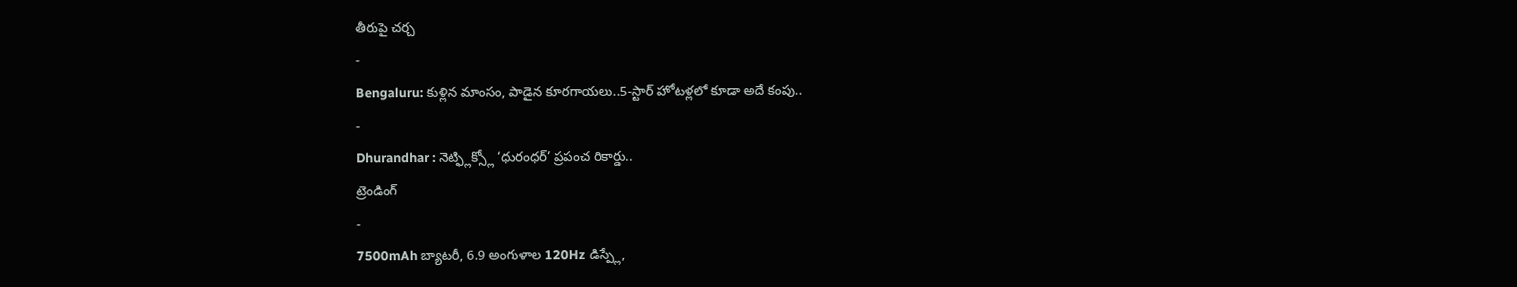తీరుపై చర్చ
-
Bengaluru: కుళ్లిన మాంసం, పాడైన కూరగాయలు..5-స్టార్ హోటళ్లలో కూడా అదే కంపు..
-
Dhurandhar : నెట్ఫ్లిక్స్లో ‘ధురంధర్’ ప్రపంచ రికార్డు..
ట్రెండింగ్
-
7500mAh బ్యాటరీ, 6.9 అంగుళాల 120Hz డిస్ప్లే,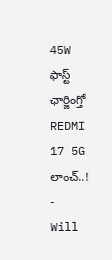45W ఫాస్ట్ ఛార్జింగ్తో REDMI 17 5G లాంచ్..!
-
Will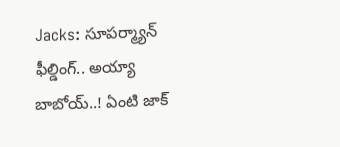Jacks: సూపర్మ్యాన్ ఫీల్డింగ్.. అయ్యా బాబోయ్..! ఏంటి జాక్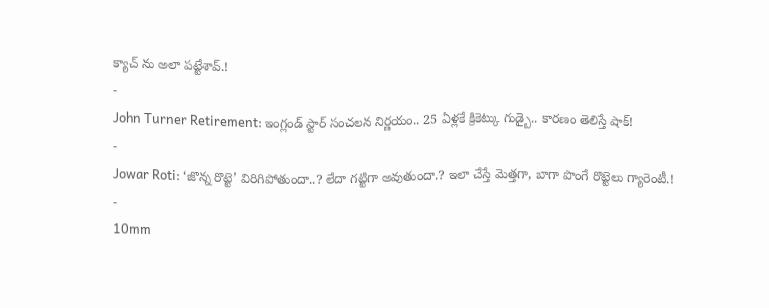క్యాచ్ ను అలా పట్టేశావ్.!
-
John Turner Retirement: ఇంగ్లండ్ స్టార్ సంచలన నిర్ణయం.. 25 ఏళ్లకే క్రికెట్కు గుడ్బై.. కారణం తెలిస్తే షాక్!
-
Jowar Roti: ‘జొన్న రొట్టె’ విరిగిపోతుందా..? లేదా గట్టిగా అవుతుందా.? ఇలా చేస్తే మెత్తగా, బాగా పొంగే రొట్టెలు గ్యారెంటీ.!
-
10mm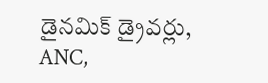డైనమిక్ డ్రైవర్లు, ANC,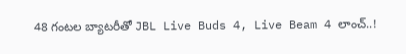48 గంటల బ్యాటరీతో JBL Live Buds 4, Live Beam 4 లాంచ్..!